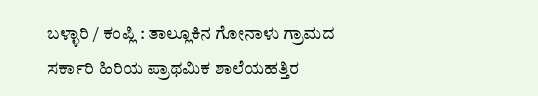ಬಳ್ಳಾರಿ / ಕಂಪ್ಲಿ : ತಾಲ್ಲೂಕಿನ ಗೋನಾಳು ಗ್ರಾಮದ ಸರ್ಕಾರಿ ಹಿರಿಯ ಪ್ರಾಥಮಿಕ ಶಾಲೆಯಹತ್ತಿರ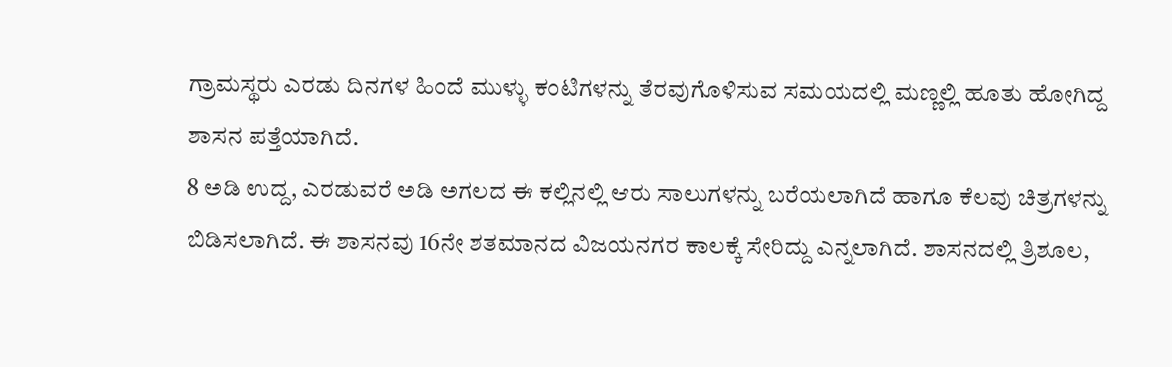ಗ್ರಾಮಸ್ಥರು ಎರಡು ದಿನಗಳ ಹಿಂದೆ ಮುಳ್ಳು ಕಂಟಿಗಳನ್ನು ತೆರವುಗೊಳಿಸುವ ಸಮಯದಲ್ಲಿ ಮಣ್ಣಲ್ಲಿ ಹೂತು ಹೋಗಿದ್ದ ಶಾಸನ ಪತ್ತೆಯಾಗಿದೆ.
8 ಅಡಿ ಉದ್ದ, ಎರಡುವರೆ ಅಡಿ ಅಗಲದ ಈ ಕಲ್ಲಿನಲ್ಲಿ ಆರು ಸಾಲುಗಳನ್ನು ಬರೆಯಲಾಗಿದೆ ಹಾಗೂ ಕೆಲವು ಚಿತ್ರಗಳನ್ನು ಬಿಡಿಸಲಾಗಿದೆ. ಈ ಶಾಸನವು 16ನೇ ಶತಮಾನದ ವಿಜಯನಗರ ಕಾಲಕ್ಕೆ ಸೇರಿದ್ದು ಎನ್ನಲಾಗಿದೆ. ಶಾಸನದಲ್ಲಿ ತ್ರಿಶೂಲ,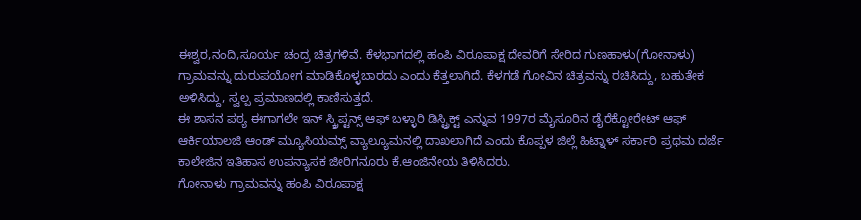ಈಶ್ವರ,ನಂದಿ,ಸೂರ್ಯ ಚಂದ್ರ ಚಿತ್ರಗಳಿವೆ. ಕೆಳಭಾಗದಲ್ಲಿ ಹಂಪಿ ವಿರೂಪಾಕ್ಷ ದೇವರಿಗೆ ಸೇರಿದ ಗುಣಹಾಳು(ಗೋನಾಳು) ಗ್ರಾಮವನ್ನು ದುರುಪಯೋಗ ಮಾಡಿಕೊಳ್ಳಬಾರದು ಎಂದು ಕೆತ್ತಲಾಗಿದೆ. ಕೆಳಗಡೆ ಗೋವಿನ ಚಿತ್ರವನ್ನು ರಚಿಸಿದ್ದು, ಬಹುತೇಕ ಅಳಿಸಿದ್ದು, ಸ್ವಲ್ಪ ಪ್ರಮಾಣದಲ್ಲಿ ಕಾಣಿಸುತ್ತದೆ.
ಈ ಶಾಸನ ಪಠ್ಯ ಈಗಾಗಲೇ ಇನ್ ಸ್ಕ್ರಿಪ್ಟನ್ಸ್ ಆಫ್ ಬಳ್ಳಾರಿ ಡಿಸ್ಟ್ರಿಕ್ಟ್ ಎನ್ನುವ 1997ರ ಮೈಸೂರಿನ ಡೈರೆಕ್ಟೋರೇಟ್ ಆಫ್ ಆರ್ಕಿಯಾಲಜಿ ಆಂಡ್ ಮ್ಯೂಸಿಯಮ್ಸ್ ವ್ಯಾಲ್ಯೂಮನಲ್ಲಿ ದಾಖಲಾಗಿದೆ ಎಂದು ಕೊಪ್ಪಳ ಜಿಲ್ಲೆ ಹಿಟ್ನಾಳ್ ಸರ್ಕಾರಿ ಪ್ರಥಮ ದರ್ಜೆ ಕಾಲೇಜಿನ ಇತಿಹಾಸ ಉಪನ್ಯಾಸಕ ಜೀರಿಗನೂರು ಕೆ.ಆಂಜಿನೇಯ ತಿಳಿಸಿದರು.
ಗೋನಾಳು ಗ್ರಾಮವನ್ನು ಹಂಪಿ ವಿರೂಪಾಕ್ಷ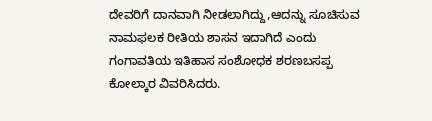ದೇವರಿಗೆ ದಾನವಾಗಿ ನೀಡಲಾಗಿದ್ದು,ಆದನ್ನು ಸೂಚಿಸುವ ನಾಮಫಲಕ ರೀತಿಯ ಶಾಸನ ಇದಾಗಿದೆ ಎಂದು ಗಂಗಾವತಿಯ ಇತಿಹಾಸ ಸಂಶೋಧಕ ಶರಣಬಸಪ್ಪ ಕೋಲ್ಕಾರ ವಿವರಿಸಿದರು.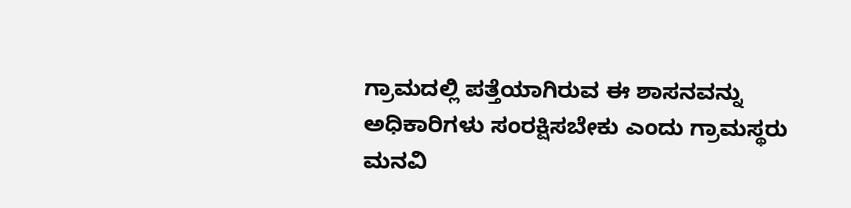ಗ್ರಾಮದಲ್ಲಿ ಪತ್ತೆಯಾಗಿರುವ ಈ ಶಾಸನವನ್ನು ಅಧಿಕಾರಿಗಳು ಸಂರಕ್ಷಿಸಬೇಕು ಎಂದು ಗ್ರಾಮಸ್ಥರು ಮನವಿ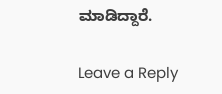ಮಾಡಿದ್ದಾರೆ.

Leave a Reply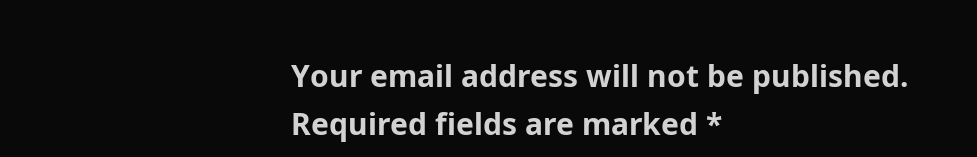Your email address will not be published. Required fields are marked *